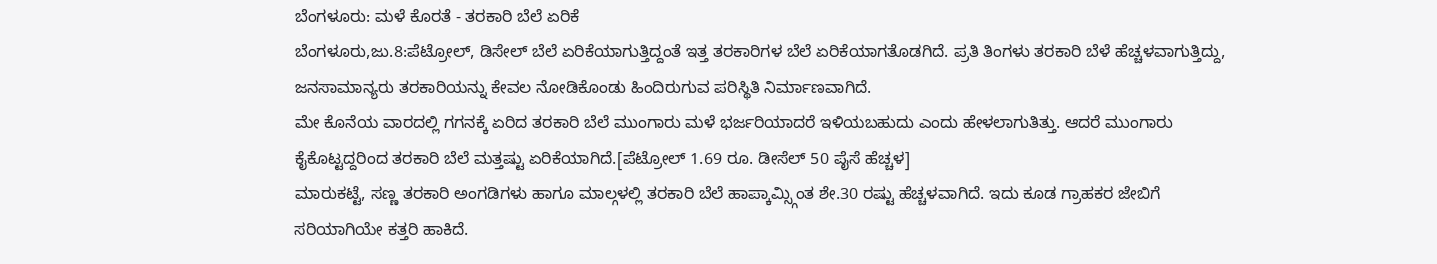ಬೆಂಗಳೂರು: ಮಳೆ ಕೊರತೆ - ತರಕಾರಿ ಬೆಲೆ ಏರಿಕೆ
ಬೆಂಗಳೂರು,ಜು.8:ಪೆಟ್ರೋಲ್, ಡಿಸೇಲ್ ಬೆಲೆ ಏರಿಕೆಯಾಗುತ್ತಿದ್ದಂತೆ ಇತ್ತ ತರಕಾರಿಗಳ ಬೆಲೆ ಏರಿಕೆಯಾಗತೊಡಗಿದೆ. ಪ್ರತಿ ತಿಂಗಳು ತರಕಾರಿ ಬೆಳೆ ಹೆಚ್ಚಳವಾಗುತ್ತಿದ್ದು, ಜನಸಾಮಾನ್ಯರು ತರಕಾರಿಯನ್ನು ಕೇವಲ ನೋಡಿಕೊಂಡು ಹಿಂದಿರುಗುವ ಪರಿಸ್ಥಿತಿ ನಿರ್ಮಾಣವಾಗಿದೆ.
ಮೇ ಕೊನೆಯ ವಾರದಲ್ಲಿ ಗಗನಕ್ಕೆ ಏರಿದ ತರಕಾರಿ ಬೆಲೆ ಮುಂಗಾರು ಮಳೆ ಭರ್ಜರಿಯಾದರೆ ಇಳಿಯಬಹುದು ಎಂದು ಹೇಳಲಾಗುತಿತ್ತು. ಆದರೆ ಮುಂಗಾರು ಕೈಕೊಟ್ಟದ್ದರಿಂದ ತರಕಾರಿ ಬೆಲೆ ಮತ್ತಷ್ಟು ಏರಿಕೆಯಾಗಿದೆ.[ಪೆಟ್ರೋಲ್ 1.69 ರೂ. ಡೀಸೆಲ್ 50 ಪೈಸೆ ಹೆಚ್ಚಳ]
ಮಾರುಕಟ್ಟೆ, ಸಣ್ಣ ತರಕಾರಿ ಅಂಗಡಿಗಳು ಹಾಗೂ ಮಾಲ್ಗಳಲ್ಲಿ ತರಕಾರಿ ಬೆಲೆ ಹಾಪ್ಕಾಮ್ಸ್ಗಿಂತ ಶೇ.30 ರಷ್ಟು ಹೆಚ್ಚಳವಾಗಿದೆ. ಇದು ಕೂಡ ಗ್ರಾಹಕರ ಜೇಬಿಗೆ ಸರಿಯಾಗಿಯೇ ಕತ್ತರಿ ಹಾಕಿದೆ.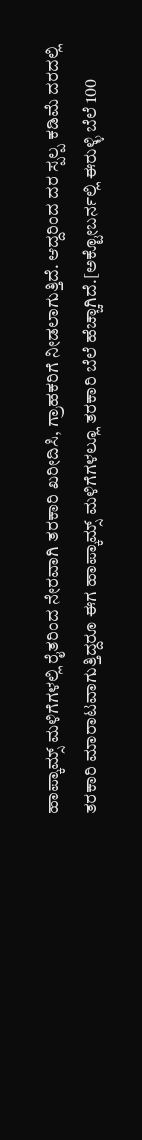ಹಾಪ್ಕಾಮ್ಸ್ ಮಳಿಗೆಗಳಲ್ಲಿ ರೈತರಿಂದ ನೇರವಾಗಿ ತರಕಾರಿ ಖರೀದಿಸಿ, ಗ್ರಾಹಕರಿಗೆ ನೀಡಲಾಗುತ್ತಿದೆ. ಆದ್ದರಿಂದ ದರ ಸ್ಪಲ್ಪ ಕಡಿಮೆ ದರದಲ್ಲಿ ತರಕಾರಿ ಮಾರಾಟವಾಗುತ್ತಿದ್ದರೂ ಈಗ ಹಾಪ್ಕಾಮ್ಸ್ ಮಳಿಗೆಗಳಲ್ಲೂ ತರಕಾರಿ ಬೆಲೆ ಹೆಚ್ಚಾಗಿದೆ.[ಅಕ್ಟೋಬರ್ನಲ್ಲಿ ಈರುಳ್ಳಿ ಬೆಲೆ 100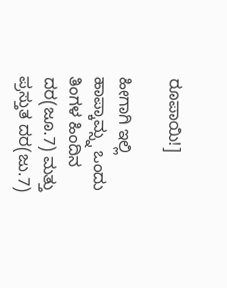ರೂಪಾಯಿ!]

ಹೀಗಾಗಿ ಇಲ್ಲಿ ಹಾಪ್ಕಾಮ್ಸ್ನ ಒಂದು ತಿಂಗಳ ಹಿಂದಿನ ದರ(ಜೂ.7) ಮತ್ತು ಪ್ರಸ್ತುತ ದರ(ಜು.7)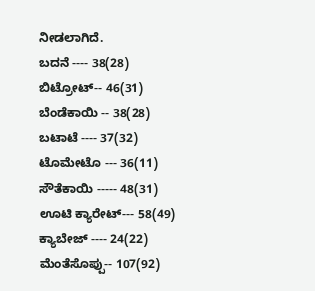ನೀಡಲಾಗಿದೆ.
ಬದನೆ ---- 38(28)
ಬಿಟ್ರೋಟ್-- 46(31)
ಬೆಂಡೆಕಾಯಿ -- 38(28)
ಬಟಾಟೆ ---- 37(32)
ಟೊಮೇಟೊ --- 36(11)
ಸೌತೆಕಾಯಿ ----- 48(31)
ಊಟಿ ಕ್ಯಾರೇಟ್--- 58(49)
ಕ್ಯಾಬೇಜ್ ---- 24(22)
ಮೆಂತೆಸೊಪ್ಪು-- 107(92)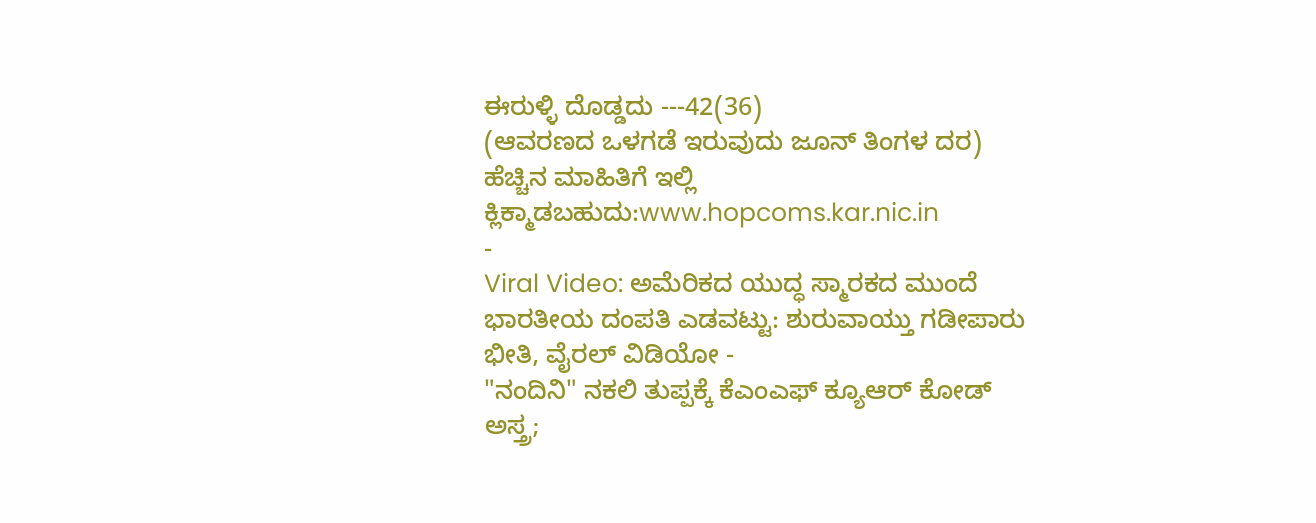ಈರುಳ್ಳಿ ದೊಡ್ಡದು ---42(36)
(ಆವರಣದ ಒಳಗಡೆ ಇರುವುದು ಜೂನ್ ತಿಂಗಳ ದರ)
ಹೆಚ್ಚಿನ ಮಾಹಿತಿಗೆ ಇಲ್ಲಿ ಕ್ಲಿಕ್ಮಾಡಬಹುದು:www.hopcoms.kar.nic.in
-
Viral Video: ಅಮೆರಿಕದ ಯುದ್ಧ ಸ್ಮಾರಕದ ಮುಂದೆ ಭಾರತೀಯ ದಂಪತಿ ಎಡವಟ್ಟು: ಶುರುವಾಯ್ತು ಗಡೀಪಾರು ಭೀತಿ, ವೈರಲ್ ವಿಡಿಯೋ -
"ನಂದಿನಿ" ನಕಲಿ ತುಪ್ಪಕ್ಕೆ ಕೆಎಂಎಫ್ ಕ್ಯೂಆರ್ ಕೋಡ್ ಅಸ್ತ್ರ;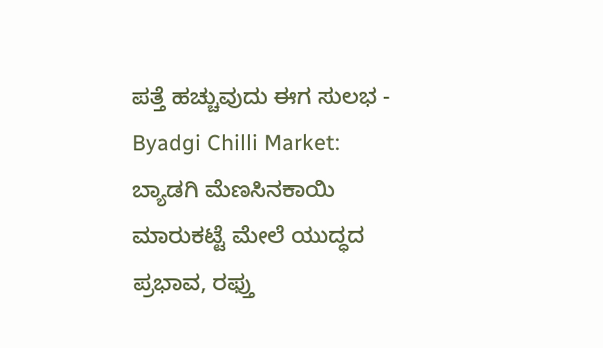ಪತ್ತೆ ಹಚ್ಚುವುದು ಈಗ ಸುಲಭ -
Byadgi Chilli Market: ಬ್ಯಾಡಗಿ ಮೆಣಸಿನಕಾಯಿ ಮಾರುಕಟ್ಟೆ ಮೇಲೆ ಯುದ್ಧದ ಪ್ರಭಾವ, ರಫ್ತು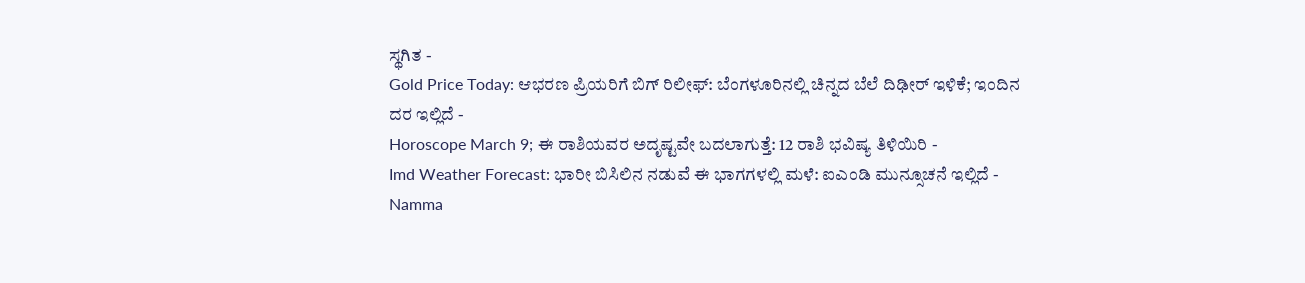ಸ್ಥಗಿತ -
Gold Price Today: ಆಭರಣ ಪ್ರಿಯರಿಗೆ ಬಿಗ್ ರಿಲೀಫ್: ಬೆಂಗಳೂರಿನಲ್ಲಿ ಚಿನ್ನದ ಬೆಲೆ ದಿಢೀರ್ ಇಳಿಕೆ; ಇಂದಿನ ದರ ಇಲ್ಲಿದೆ -
Horoscope March 9; ಈ ರಾಶಿಯವರ ಅದೃಷ್ಟವೇ ಬದಲಾಗುತ್ತೆ: 12 ರಾಶಿ ಭವಿಷ್ಯ ತಿಳಿಯಿರಿ -
Imd Weather Forecast: ಭಾರೀ ಬಿಸಿಲಿನ ನಡುವೆ ಈ ಭಾಗಗಳಲ್ಲಿ ಮಳೆ: ಐಎಂಡಿ ಮುನ್ಸೂಚನೆ ಇಲ್ಲಿದೆ -
Namma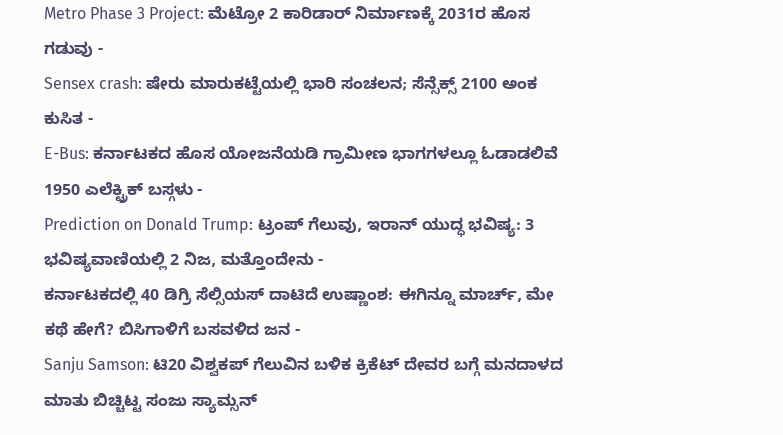Metro Phase 3 Project: ಮೆಟ್ರೋ 2 ಕಾರಿಡಾರ್ ನಿರ್ಮಾಣಕ್ಕೆ 2031ರ ಹೊಸ ಗಡುವು -
Sensex crash: ಷೇರು ಮಾರುಕಟ್ಟೆಯಲ್ಲಿ ಭಾರಿ ಸಂಚಲನ; ಸೆನ್ಸೆಕ್ಸ್ 2100 ಅಂಕ ಕುಸಿತ -
E-Bus: ಕರ್ನಾಟಕದ ಹೊಸ ಯೋಜನೆಯಡಿ ಗ್ರಾಮೀಣ ಭಾಗಗಳಲ್ಲೂ ಓಡಾಡಲಿವೆ 1950 ಎಲೆಕ್ಟ್ರಿಕ್ ಬಸ್ಗಳು -
Prediction on Donald Trump: ಟ್ರಂಪ್ ಗೆಲುವು, ಇರಾನ್ ಯುದ್ಧ ಭವಿಷ್ಯ: 3 ಭವಿಷ್ಯವಾಣಿಯಲ್ಲಿ 2 ನಿಜ, ಮತ್ತೊಂದೇನು -
ಕರ್ನಾಟಕದಲ್ಲಿ 40 ಡಿಗ್ರಿ ಸೆಲ್ಸಿಯಸ್ ದಾಟಿದೆ ಉಷ್ಣಾಂಶ: ಈಗಿನ್ನೂ ಮಾರ್ಚ್, ಮೇ ಕಥೆ ಹೇಗೆ? ಬಿಸಿಗಾಳಿಗೆ ಬಸವಳಿದ ಜನ -
Sanju Samson: ಟಿ20 ವಿಶ್ವಕಪ್ ಗೆಲುವಿನ ಬಳಿಕ ಕ್ರಿಕೆಟ್ ದೇವರ ಬಗ್ಗೆ ಮನದಾಳದ ಮಾತು ಬಿಚ್ಚಿಟ್ಟ ಸಂಜು ಸ್ಯಾಮ್ಸನ್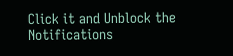Click it and Unblock the Notifications